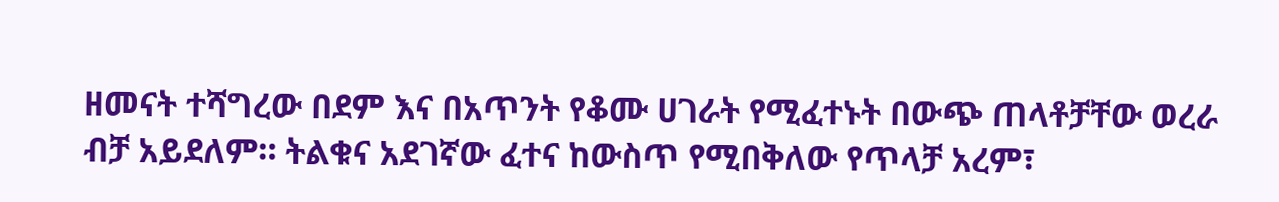ዘመናት ተሻግረው በደም እና በአጥንት የቆሙ ሀገራት የሚፈተኑት በውጭ ጠላቶቻቸው ወረራ ብቻ አይደለም። ትልቁና አደገኛው ፈተና ከውስጥ የሚበቅለው የጥላቻ አረም፣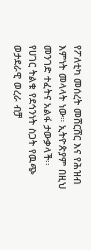የፖለቲካ መሰረት መሸርሸር እና የሕዝብ እምነት መላላት ነው። ኢትዮጵያም በዚህ መንገድ ተፈትና አልፋ ታውቃላች፡፡
የሀገር ትልቁ የደኅንነት ስጋት የዉጭ ወታደራዊ ወረራ ብቻ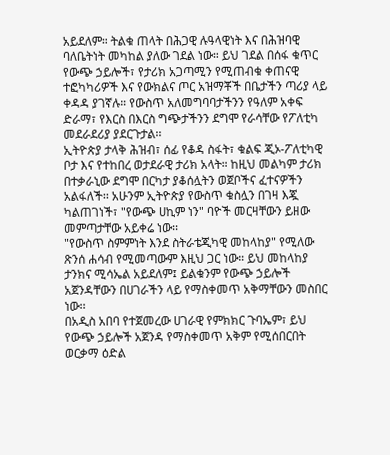አይደለም። ትልቁ ጠላት በሕጋዊ ሉዓላዊነት እና በሕዝባዊ ባለቤትነት መካከል ያለው ገደል ነው። ይህ ገደል በሰፋ ቁጥር የውጭ ኃይሎች፣ የታሪክ አጋጣሚን የሚጠብቁ ቀጠናዊ ተፎካካሪዎች እና የውክልና ጦር አዝማቾች በቤታችን ጣሪያ ላይ ቀዳዳ ያገኛሉ። የውስጥ አለመግባባታችንን የዓለም አቀፍ ድራማ፣ የእርስ በእርስ ግጭታችንን ደግሞ የራሳቸው የፖለቲካ መደራደሪያ ያደርጉታል፡፡
ኢትዮጵያ ታላቅ ሕዝብ፣ ሰፊ የቆዳ ስፋት፣ ቁልፍ ጂኦ-ፖለቲካዊ ቦታ እና የተከበረ ወታደራዊ ታሪክ አላት። ከዚህ መልካም ታሪክ በተቃራኒው ደግሞ በርካታ ያቆሰሏትን ወጀቦችና ፈተናዎችን አልፋለች፡፡ አሁንም ኢትዮጵያ የውስጥ ቁስሏን በገዛ እጇ ካልጠገነች፣ "የውጭ ሀኪም ነን" ባዮች መርዛቸውን ይዘው መምጣታቸው አይቀሬ ነው፡፡
"የውስጥ ስምምነት እንደ ስትራቴጂካዊ መከላከያ" የሚለው ጽንሰ ሐሳብ የሚመጣውም እዚህ ጋር ነው። ይህ መከላከያ ታንክና ሚሳኤል አይደለም፤ ይልቁንም የውጭ ኃይሎች አጀንዳቸውን በሀገራችን ላይ የማስቀመጥ አቅማቸውን መስበር ነው፡፡
በአዲስ አበባ የተጀመረው ሀገራዊ የምክክር ጉባኤም፣ ይህ የውጭ ኃይሎች አጀንዳ የማስቀመጥ አቅም የሚሰበርበት ወርቃማ ዕድል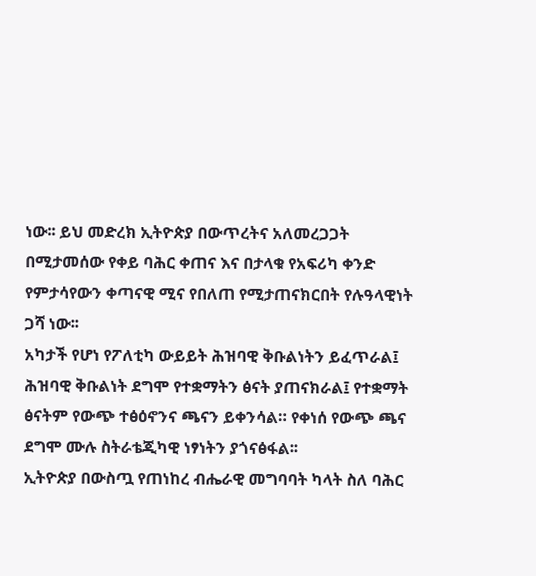ነው፡፡ ይህ መድረክ ኢትዮጵያ በውጥረትና አለመረጋጋት በሚታመሰው የቀይ ባሕር ቀጠና እና በታላቁ የአፍሪካ ቀንድ የምታሳየውን ቀጣናዊ ሚና የበለጠ የሚታጠናክርበት የሉዓላዊነት ጋሻ ነው፡፡
አካታች የሆነ የፖለቲካ ውይይት ሕዝባዊ ቅቡልነትን ይፈጥራል፤ ሕዝባዊ ቅቡልነት ደግሞ የተቋማትን ፅናት ያጠናክራል፤ የተቋማት ፅናትም የውጭ ተፅዕኖንና ጫናን ይቀንሳል። የቀነሰ የውጭ ጫና ደግሞ ሙሉ ስትራቴጂካዊ ነፃነትን ያጎናፅፋል፡፡
ኢትዮጵያ በውስጧ የጠነከረ ብሔራዊ መግባባት ካላት ስለ ባሕር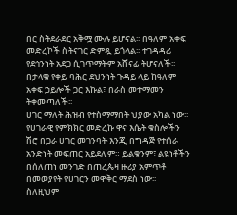በር ስትደራደር አቅሟ ሙሉ ይሆናል፡፡ በዓለም አቀፍ መድረኮች ስትናገር ድምጿ ይጎላል፡፡ ተገዳዳሪ የደኅንነት አደጋ ሲገጥማትም አሸናፊ ትሆናለች፡፡ በታላቁ የቀይ ባሕር ደህንነት ጉዳይ ላይ ከዓለም አቀፍ ኃይሎች ጋር እኩል፣ በራስ መተማመን ትቀመጣለች፡፡
ሀገር ማለት ሕዝብ የተስማማበት ህያው አካል ነው፡፡ የሀገራዊ የምክክር መድረኩ ዋና እሴት ቁስሎችን ሽሮ በጋራ ሀገር መገንባት እንጂ በግዳጅ የተሰራ አንድነት መፍጠር አይደለም። ይልቁንም፣ ልዩነቶችን በሰለጠነ መንገድ በጠረጴዛ ዙሪያ አምጥቶ በመወያየት የሀገርን መዋቅር ማደስ ነው፡፡
ስለዚህም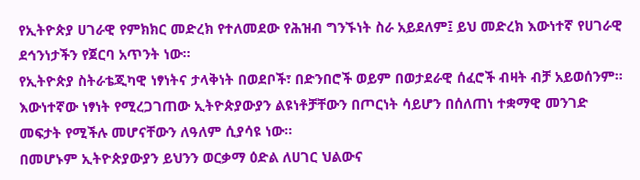የኢትዮጵያ ሀገራዊ የምክክር መድረክ የተለመደው የሕዝብ ግንኙነት ስራ አይደለም፤ ይህ መድረክ እውነተኛ የሀገራዊ ደኅንነታችን የጀርባ አጥንት ነው፡፡
የኢትዮጵያ ስትራቴጂካዊ ነፃነትና ታላቅነት በወደቦች፣ በድንበሮች ወይም በወታደራዊ ሰፈሮች ብዛት ብቻ አይወሰንም። እውነተኛው ነፃነት የሚረጋገጠው ኢትዮጵያውያን ልዩነቶቻቸውን በጦርነት ሳይሆን በሰለጠነ ተቋማዊ መንገድ መፍታት የሚችሉ መሆናቸውን ለዓለም ሲያሳዩ ነው፡፡
በመሆኑም ኢትዮጵያውያን ይህንን ወርቃማ ዕድል ለሀገር ህልውና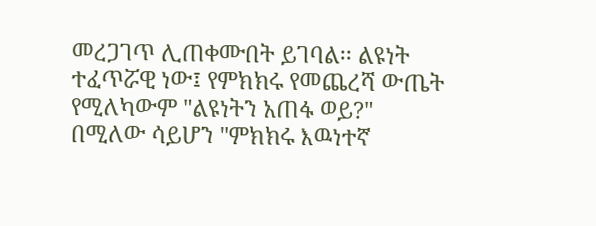መረጋገጥ ሊጠቀሙበት ይገባል፡፡ ልዩነት ተፈጥሯዊ ነው፤ የምክክሩ የመጨረሻ ውጤት የሚለካውም "ልዩነትን አጠፋ ወይ?" በሚለው ሳይሆን "ምክክሩ እዉነተኛ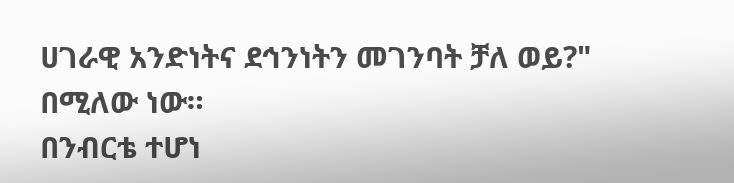ሀገራዊ አንድነትና ደኅንነትን መገንባት ቻለ ወይ?" በሚለው ነው።
በንብርቴ ተሆነ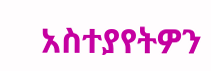አስተያየትዎን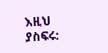እዚህ ያስፍሩ: